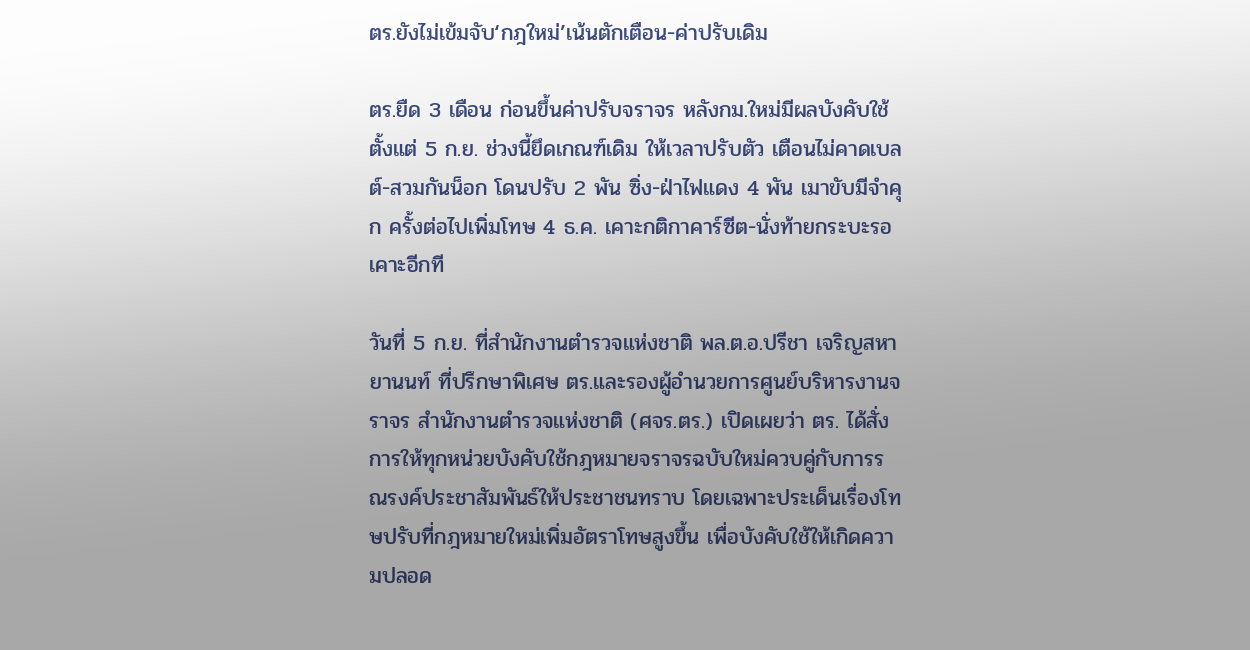ตร.ยังไม่เข้มจับ‘กฎใหม่’เน้นตักเตือน-ค่าปรับเดิม

ตร.ยืด 3 เดือน ก่อนขึ้นค่าปรับจราจร หลังกม.ใหม่มีผลบังคับใช้ตั้งแต่ 5 ก.ย. ช่วงนี้ยึดเกณฑ์เดิม ให้เวลาปรับตัว เตือนไม่คาดเบลต์-สวมกันน็อก โดนปรับ 2 พัน ซิ่ง-ฝ่าไฟแดง 4 พัน เมาขับมีจำคุก ครั้งต่อไปเพิ่มโทษ 4 ธ.ค. เคาะกติกาคาร์ซีต-นั่งท้ายกระบะรอเคาะอีกที

วันที่ 5 ก.ย. ที่สำนักงานตำรวจแห่งชาติ พล.ต.อ.ปรีชา เจริญสหายานนท์ ที่ปรึกษาพิเศษ ตร.และรองผู้อำนวยการศูนย์บริหารงานจราจร สำนักงานตำรวจแห่งชาติ (ศจร.ตร.) เปิดเผยว่า ตร. ได้สั่งการให้ทุกหน่วยบังคับใช้กฎหมายจราจรฉบับใหม่ควบคู่กับการรณรงค์ประชาสัมพันธ์ให้ประชาชนทราบ โดยเฉพาะประเด็นเรื่องโทษปรับที่กฎหมายใหม่เพิ่มอัตราโทษสูงขึ้น เพื่อบังคับใช้ให้เกิดความปลอด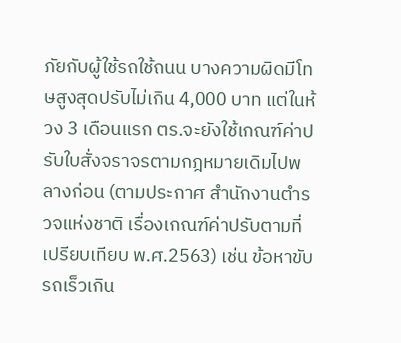ภัยกับผู้ใช้รถใช้ถนน บางความผิดมีโทษสูงสุดปรับไม่เกิน 4,000 บาท แต่ในห้วง 3 เดือนแรก ตร.จะยังใช้เกณฑ์ค่าปรับใบสั่งจราจรตามกฎหมายเดิมไปพลางก่อน (ตามประกาศ สำนักงานตำรวจแห่งชาติ เรื่องเกณฑ์ค่าปรับตามที่เปรียบเทียบ พ.ศ.2563) เช่น ข้อหาขับรถเร็วเกิน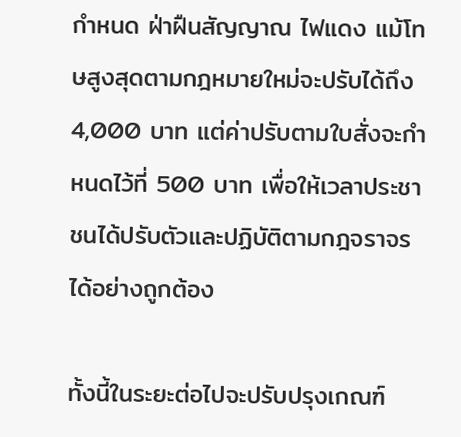กำหนด ฝ่าฝืนสัญญาณ ไฟแดง แม้โทษสูงสุดตามกฎหมายใหม่จะปรับได้ถึง 4,000 บาท แต่ค่าปรับตามใบสั่งจะกำหนดไว้ที่ 500 บาท เพื่อให้เวลาประชาชนได้ปรับตัวและปฏิบัติตามกฎจราจรได้อย่างถูกต้อง

ทั้งนี้ในระยะต่อไปจะปรับปรุงเกณฑ์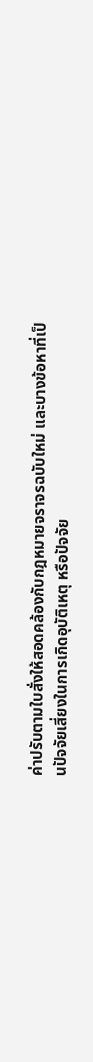ค่าปรับตามใบสั่งให้สอดคล้องกับกฎหมายจราจรฉบับใหม่ และบางข้อหาที่เป็นปัจจัยเสี่ยงในการเกิดอุบัติเหตุ หรือปัจจัย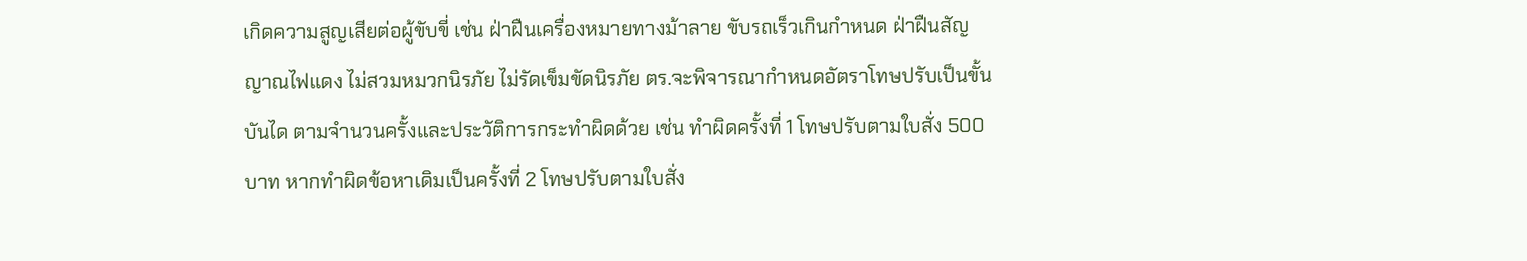เกิดความสูญเสียต่อผู้ขับขี่ เช่น ฝ่าฝืนเครื่องหมายทางม้าลาย ขับรถเร็วเกินกำหนด ฝ่าฝืนสัญญาณไฟแดง ไม่สวมหมวกนิรภัย ไม่รัดเข็มขัดนิรภัย ตร.จะพิจารณากำหนดอัตราโทษปรับเป็นขั้นบันได ตามจำนวนครั้งและประวัติการกระทำผิดด้วย เช่น ทำผิดครั้งที่ 1 โทษปรับตามใบสั่ง 500 บาท หากทำผิดข้อหาเดิมเป็นครั้งที่ 2 โทษปรับตามใบสั่ง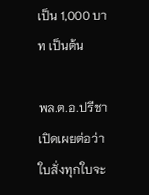เป็น 1,000 บาท เป็นต้น

พล.ต.อ.ปรีชาเปิดเผยต่อว่า ใบสั่งทุกใบจะ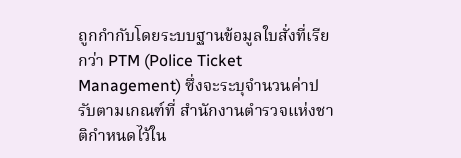ถูกกำกับโดยระบบฐานข้อมูลใบสั่งที่เรียกว่า PTM (Police Ticket Management) ซึ่งจะระบุจำนวนค่าปรับตามเกณฑ์ที่ สำนักงานตำรวจแห่งชาติกำหนดไว้ใน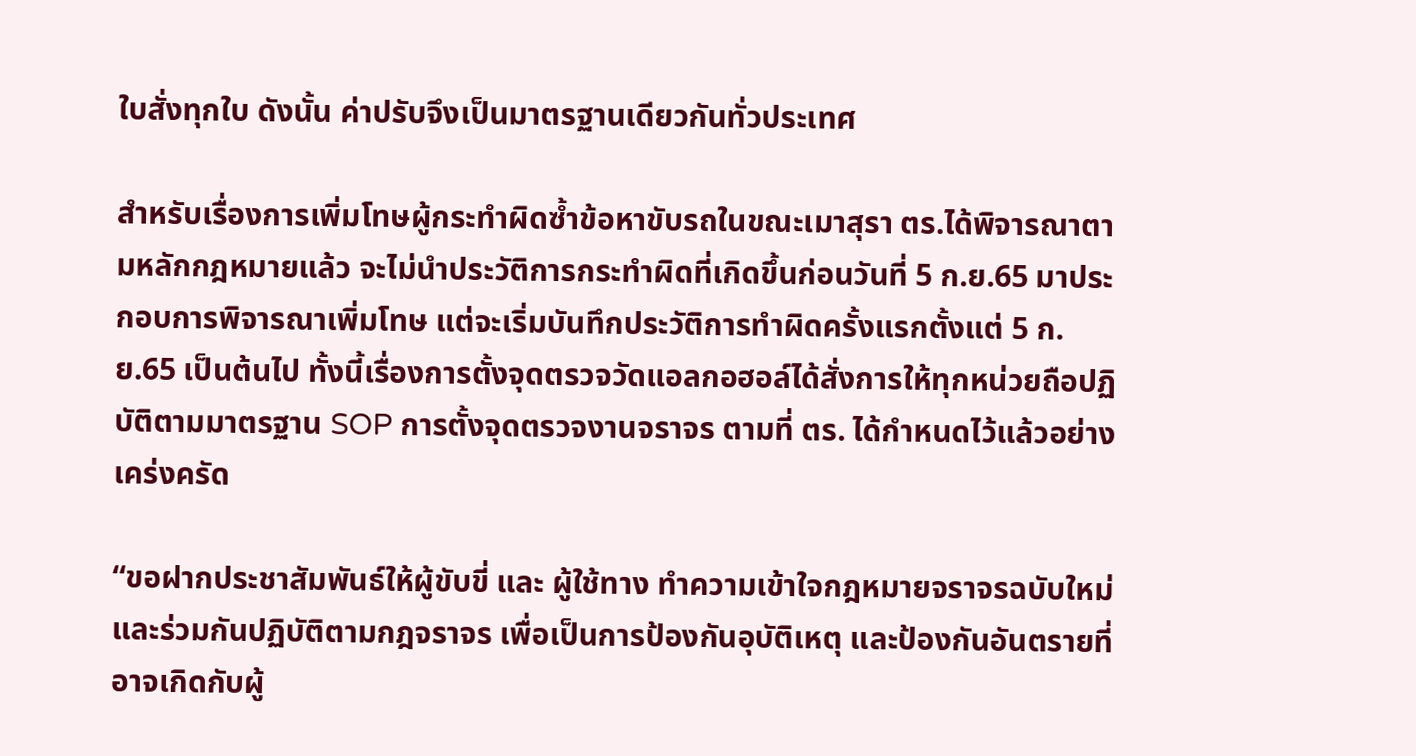ใบสั่งทุกใบ ดังนั้น ค่าปรับจึงเป็นมาตรฐานเดียวกันทั่วประเทศ

สำหรับเรื่องการเพิ่มโทษผู้กระทำผิดซ้ำข้อหาขับรถในขณะเมาสุรา ตร.ได้พิจารณาตามหลักกฎหมายแล้ว จะไม่นำประวัติการกระทำผิดที่เกิดขึ้นก่อนวันที่ 5 ก.ย.65 มาประกอบการพิจารณาเพิ่มโทษ แต่จะเริ่มบันทึกประวัติการทำผิดครั้งแรกตั้งแต่ 5 ก.ย.65 เป็นต้นไป ทั้งนี้เรื่องการตั้งจุดตรวจวัดแอลกอฮอล์ได้สั่งการให้ทุกหน่วยถือปฏิบัติตามมาตรฐาน SOP การตั้งจุดตรวจงานจราจร ตามที่ ตร. ได้กำหนดไว้แล้วอย่างเคร่งครัด

“ขอฝากประชาสัมพันธ์ให้ผู้ขับขี่ และ ผู้ใช้ทาง ทำความเข้าใจกฎหมายจราจรฉบับใหม่ และร่วมกันปฏิบัติตามกฎจราจร เพื่อเป็นการป้องกันอุบัติเหตุ และป้องกันอันตรายที่อาจเกิดกับผู้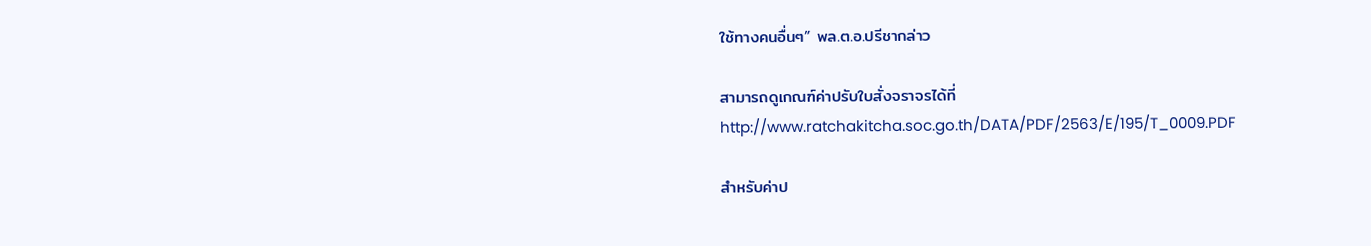ใช้ทางคนอื่นๆ” พล.ต.อ.ปรีชากล่าว

สามารถดูเกณฑ์ค่าปรับใบสั่งจราจรได้ที่ http://www.ratchakitcha.soc.go.th/DATA/PDF/2563/E/195/T_0009.PDF

สำหรับค่าป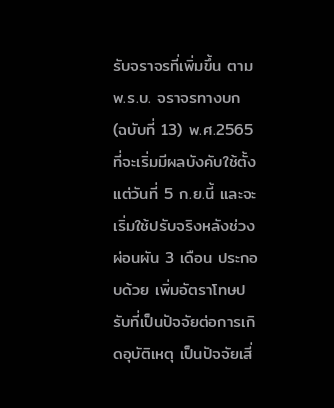รับจราจรที่เพิ่มขึ้น ตามพ.ร.บ. จราจรทางบก (ฉบับที่ 13) พ.ศ.2565 ที่จะเริ่มมีผลบังคับใช้ตั้งแต่วันที่ 5 ก.ย.นี้ และจะเริ่มใช้ปรับจริงหลังช่วงผ่อนผัน 3 เดือน ประกอบด้วย เพิ่มอัตราโทษปรับที่เป็นปัจจัยต่อการเกิดอุบัติเหตุ เป็นปัจจัยเสี่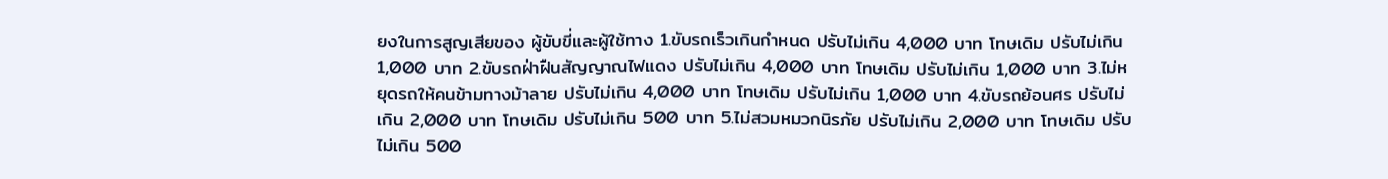ยงในการสูญเสียของ ผู้ขับขี่และผู้ใช้ทาง 1.ขับรถเร็วเกินกำหนด ปรับไม่เกิน 4,000 บาท โทษเดิม ปรับไม่เกิน 1,000 บาท 2.ขับรถฝ่าฝืนสัญญาณไฟแดง ปรับไม่เกิน 4,000 บาท โทษเดิม ปรับไม่เกิน 1,000 บาท 3.ไม่หยุดรถให้คนข้ามทางม้าลาย ปรับไม่เกิน 4,000 บาท โทษเดิม ปรับไม่เกิน 1,000 บาท 4.ขับรถย้อนศร ปรับไม่เกิน 2,000 บาท โทษเดิม ปรับไม่เกิน 500 บาท 5.ไม่สวมหมวกนิรภัย ปรับไม่เกิน 2,000 บาท โทษเดิม ปรับไม่เกิน 500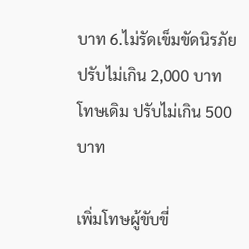บาท 6.ไม่รัดเข็มขัดนิรภัย ปรับไม่เกิน 2,000 บาท โทษเดิม ปรับไม่เกิน 500 บาท

เพิ่มโทษผู้ขับขี่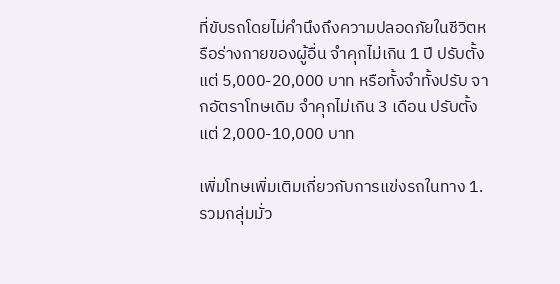ที่ขับรถโดยไม่คำนึงถึงความปลอดภัยในชีวิตหรือร่างกายของผู้อื่น จำคุกไม่เกิน 1 ปี ปรับตั้งแต่ 5,000-20,000 บาท หรือทั้งจำทั้งปรับ จากอัตราโทษเดิม จำคุกไม่เกิน 3 เดือน ปรับตั้งแต่ 2,000-10,000 บาท

เพิ่มโทษเพิ่มเติมเกี่ยวกับการแข่งรถในทาง 1.รวมกลุ่มมั่ว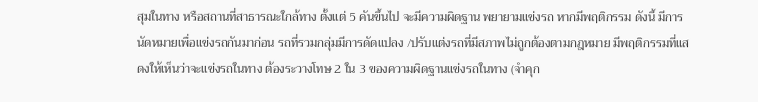สุมในทาง หรือสถานที่สาธารณะใกล้ทาง ตั้งแต่ 5 คันขึ้นไป จะมีความผิดฐาน พยายามแข่งรถ หากมีพฤติกรรม ดังนี้ มีการนัดหมายเพื่อแข่งรถกันมาก่อน รถที่รวมกลุ่มมีการดัดแปลง /ปรับแต่งรถที่มีสภาพไม่ถูกต้องตามกฎหมาย มีพฤติกรรมที่แสดงให้เห็นว่าจะแข่งรถในทาง ต้องระวางโทษ 2 ใน 3 ของความผิดฐานแข่งรถในทาง (จำคุก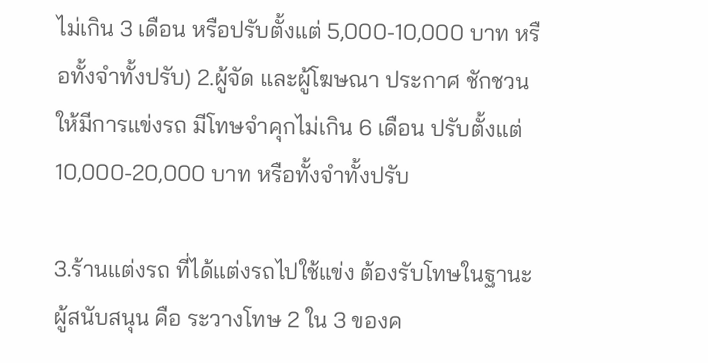ไม่เกิน 3 เดือน หรือปรับตั้งแต่ 5,000-10,000 บาท หรือทั้งจำทั้งปรับ) 2.ผู้จัด และผู้โฆษณา ประกาศ ชักชวน ให้มีการแข่งรถ มีโทษจำคุกไม่เกิน 6 เดือน ปรับตั้งแต่ 10,000-20,000 บาท หรือทั้งจำทั้งปรับ

3.ร้านแต่งรถ ที่ได้แต่งรถไปใช้แข่ง ต้องรับโทษในฐานะผู้สนับสนุน คือ ระวางโทษ 2 ใน 3 ของค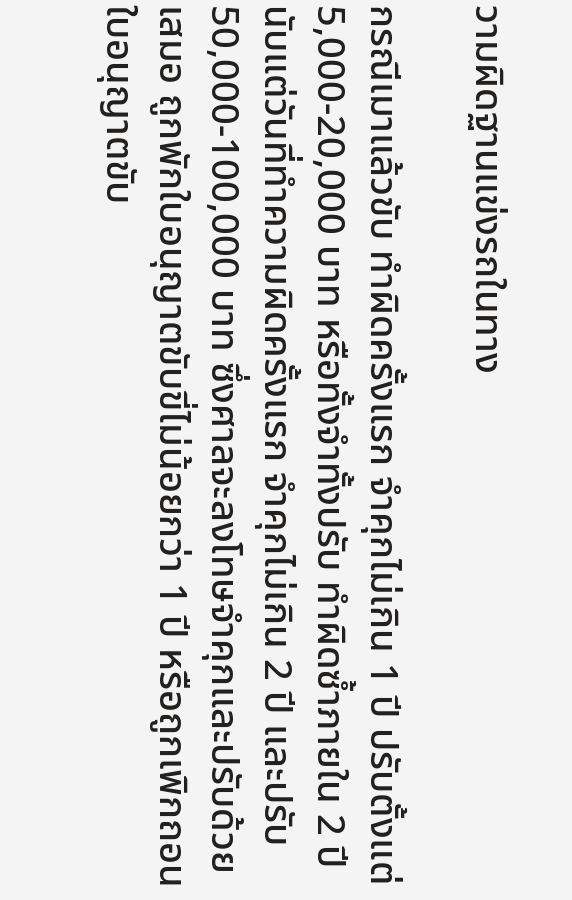วามผิดฐานแข่งรถในทาง

กรณีเมาแล้วขับ ทำผิดครั้งแรก จำคุกไม่เกิน 1 ปี ปรับตั้งแต่ 5,000-20,000 บาท หรือทั้งจำทั้งปรับ ทำผิดซ้ำภายใน 2 ปี นับแต่วันที่ทำความผิดครั้งแรก จำคุกไม่เกิน 2 ปี และปรับ 50,000-100,000 บาท ซึ่งศาลจะลงโทษจำคุกและปรับด้วยเสมอ ถูกพักใบอนุญาตขับขี่ไม่น้อยกว่า 1 ปี หรือถูกเพิกถอน ใบอนุญาตขับ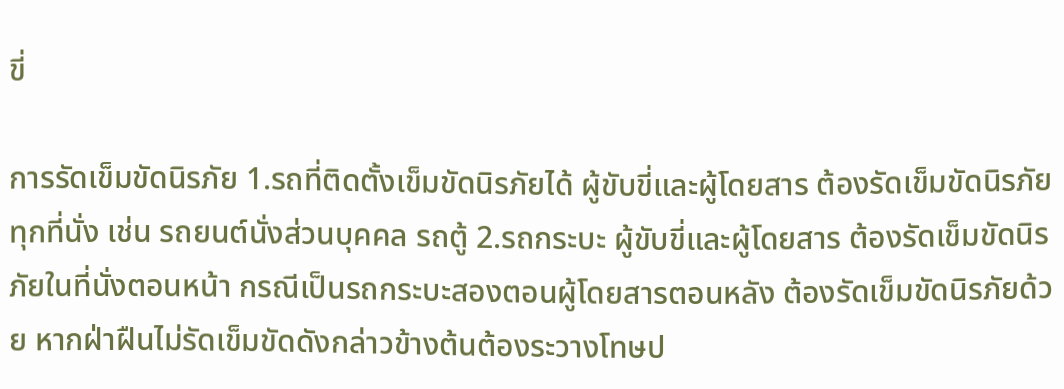ขี่

การรัดเข็มขัดนิรภัย 1.รถที่ติดตั้งเข็มขัดนิรภัยได้ ผู้ขับขี่และผู้โดยสาร ต้องรัดเข็มขัดนิรภัยทุกที่นั่ง เช่น รถยนต์นั่งส่วนบุคคล รถตู้ 2.รถกระบะ ผู้ขับขี่และผู้โดยสาร ต้องรัดเข็มขัดนิรภัยในที่นั่งตอนหน้า กรณีเป็นรถกระบะสองตอนผู้โดยสารตอนหลัง ต้องรัดเข็มขัดนิรภัยด้วย หากฝ่าฝืนไม่รัดเข็มขัดดังกล่าวข้างต้นต้องระวางโทษป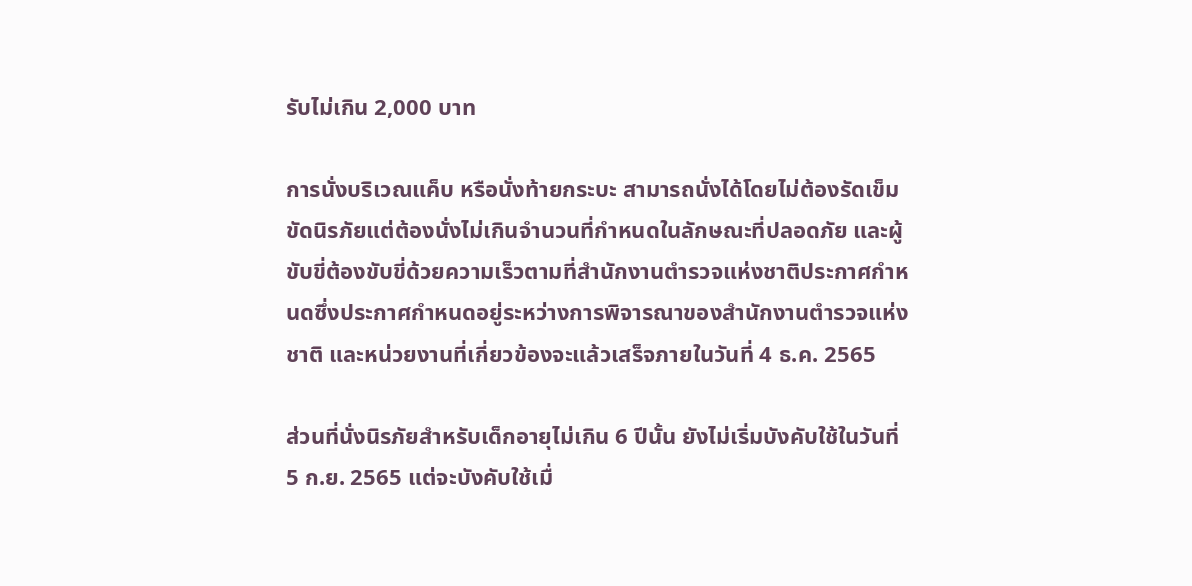รับไม่เกิน 2,000 บาท

การนั่งบริเวณแค็บ หรือนั่งท้ายกระบะ สามารถนั่งได้โดยไม่ต้องรัดเข็มขัดนิรภัยแต่ต้องนั่งไม่เกินจำนวนที่กำหนดในลักษณะที่ปลอดภัย และผู้ขับขี่ต้องขับขี่ด้วยความเร็วตามที่สำนักงานตำรวจแห่งชาติประกาศกำหนดซึ่งประกาศกำหนดอยู่ระหว่างการพิจารณาของสำนักงานตำรวจแห่งชาติ และหน่วยงานที่เกี่ยวข้องจะแล้วเสร็จภายในวันที่ 4 ธ.ค. 2565

ส่วนที่นั่งนิรภัยสำหรับเด็กอายุไม่เกิน 6 ปีนั้น ยังไม่เริ่มบังคับใช้ในวันที่ 5 ก.ย. 2565 แต่จะบังคับใช้เมื่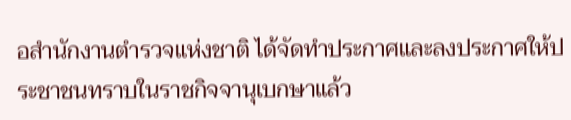อสำนักงานตำรวจแห่งชาติ ได้จัดทำประกาศและลงประกาศให้ประชาชนทราบในราชกิจจานุเบกษาแล้ว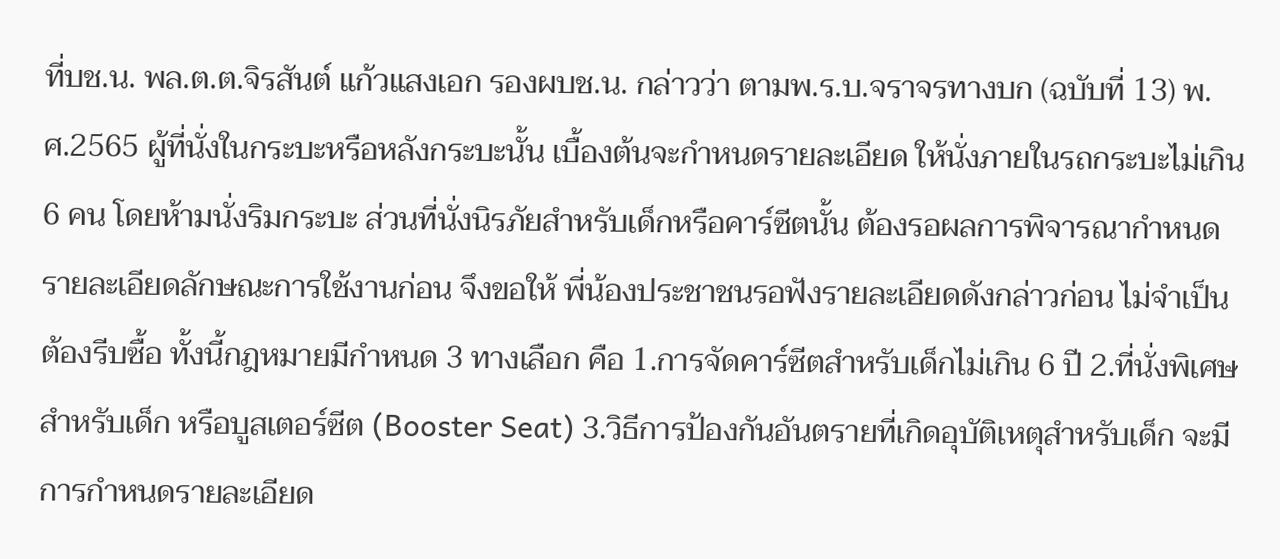ที่บช.น. พล.ต.ต.จิรสันต์ แก้วแสงเอก รองผบช.น. กล่าวว่า ตามพ.ร.บ.จราจรทางบก (ฉบับที่ 13) พ.ศ.2565 ผู้ที่นั่งในกระบะหรือหลังกระบะนั้น เบื้องต้นจะกำหนดรายละเอียด ให้นั่งภายในรถกระบะไม่เกิน 6 คน โดยห้ามนั่งริมกระบะ ส่วนที่นั่งนิรภัยสำหรับเด็กหรือคาร์ซีตนั้น ต้องรอผลการพิจารณากำหนดรายละเอียดลักษณะการใช้งานก่อน จึงขอให้ พี่น้องประชาชนรอฟังรายละเอียดดังกล่าวก่อน ไม่จำเป็นต้องรีบซื้อ ทั้งนี้กฎหมายมีกำหนด 3 ทางเลือก คือ 1.การจัดคาร์ซีตสำหรับเด็กไม่เกิน 6 ปี 2.ที่นั่งพิเศษสำหรับเด็ก หรือบูสเตอร์ซีต (Booster Seat) 3.วิธีการป้องกันอันตรายที่เกิดอุบัติเหตุสำหรับเด็ก จะมีการกำหนดรายละเอียด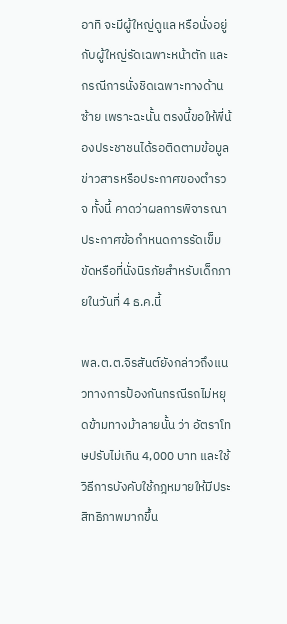อาทิ จะมีผู้ใหญ่ดูแล หรือนั่งอยู่กับผู้ใหญ่รัดเฉพาะหน้าตัก และกรณีการนั่งชิดเฉพาะทางด้านซ้าย เพราะฉะนั้น ตรงนี้ขอให้พี่น้องประชาชนได้รอติดตามข้อมูลข่าวสารหรือประกาศของตำรวจ ทั้งนี้ คาดว่าผลการพิจารณาประกาศข้อกำหนดการรัดเข็มขัดหรือที่นั่งนิรภัยสำหรับเด็กภายในวันที่ 4 ธ.ค.นี้

พล.ต.ต.จิรสันต์ยังกล่าวถึงแนวทางการป้องกันกรณีรถไม่หยุดข้ามทางม้าลายนั้น ว่า อัตราโทษปรับไม่เกิน 4,000 บาท และใช้วิธีการบังคับใช้กฎหมายให้มีประสิทธิภาพมากขึ้น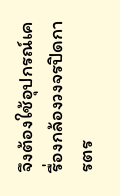จึงต้องใช้อุปกรณ์เครื่องกล้องวงจรปิดการตร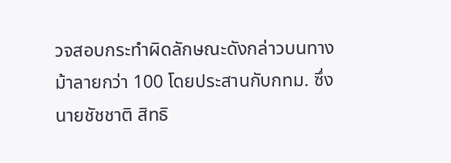วจสอบกระทำผิดลักษณะดังกล่าวบนทางม้าลายกว่า 100 โดยประสานกับกทม. ซึ่งนายชัชชาติ สิทธิ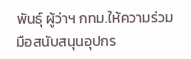พันธุ์ ผู้ว่าฯ กทม.ให้ความร่วมมือสนับสนุนอุปกร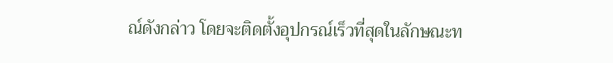ณ์ดังกล่าว โดยจะติดตั้งอุปกรณ์เร็วที่สุดในลักษณะท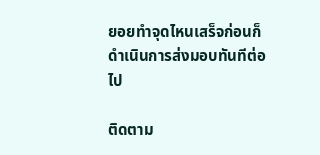ยอยทำจุดไหนเสร็จก่อนก็ดำเนินการส่งมอบทันทีต่อไป

ติดตาม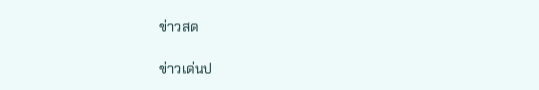ข่าวสด

ข่าวเด่นป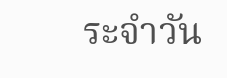ระจำวัน